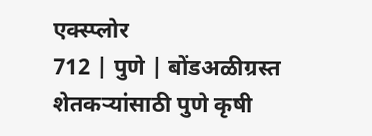एक्स्प्लोर
712 | पुणे | बोंडअळीग्रस्त शेतकऱ्यांसाठी पुणे कृषी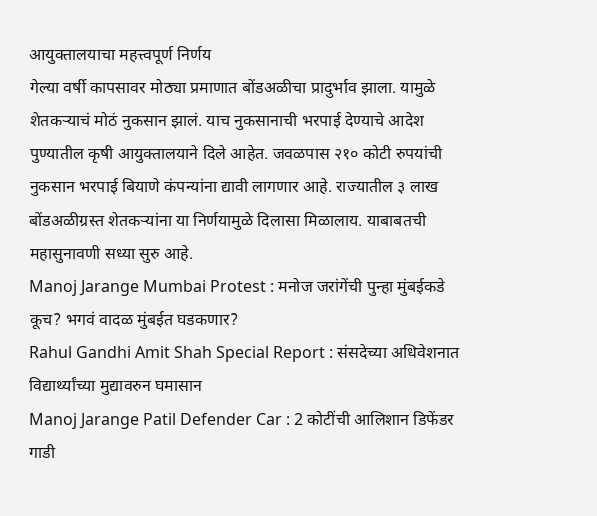आयुक्तालयाचा महत्त्वपूर्ण निर्णय
गेल्या वर्षी कापसावर मोठ्या प्रमाणात बोंडअळीचा प्रादुर्भाव झाला. यामुळे शेतकऱ्याचं मोठं नुकसान झालं. याच नुकसानाची भरपाई देण्याचे आदेश पुण्यातील कृषी आयुक्तालयाने दिले आहेत. जवळपास २१० कोटी रुपयांची नुकसान भरपाई बियाणे कंपन्यांना द्यावी लागणार आहे. राज्यातील ३ लाख बोंडअळीग्रस्त शेतकऱ्यांना या निर्णयामुळे दिलासा मिळालाय. याबाबतची महासुनावणी सध्या सुरु आहे.
Manoj Jarange Mumbai Protest : मनोज जरांगेंची पुन्हा मुंबईकडे कूच? भगवं वादळ मुंबईत घडकणार?
Rahul Gandhi Amit Shah Special Report : संसदेच्या अधिवेशनात विद्यार्थ्यांच्या मुद्यावरुन घमासान
Manoj Jarange Patil Defender Car : 2 कोटींची आलिशान डिफेंडर गाडी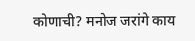कोणाची? मनोज जरांगे काय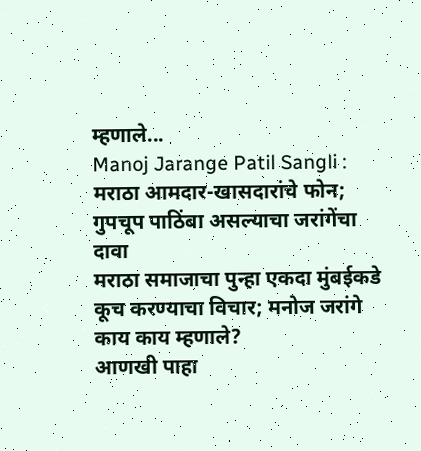म्हणाले...
Manoj Jarange Patil Sangli : मराठा आमदार-खासदारांचे फोन; गुपचूप पाठिंबा असल्याचा जरांगेंचा दावा
मराठा समाजाचा पुन्हा एकदा मुंबईकडे कूच करण्याचा विचार; मनोज जरांगे काय काय म्हणाले?
आणखी पाहा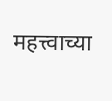महत्त्वाच्या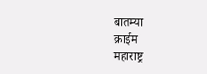बातम्या
क्राईम
महाराष्ट्र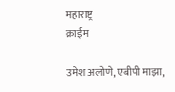महाराष्ट्र
क्राईम

उमेश अलोणे, एबीपी माझा,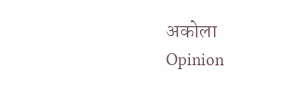अकोला
Opinion